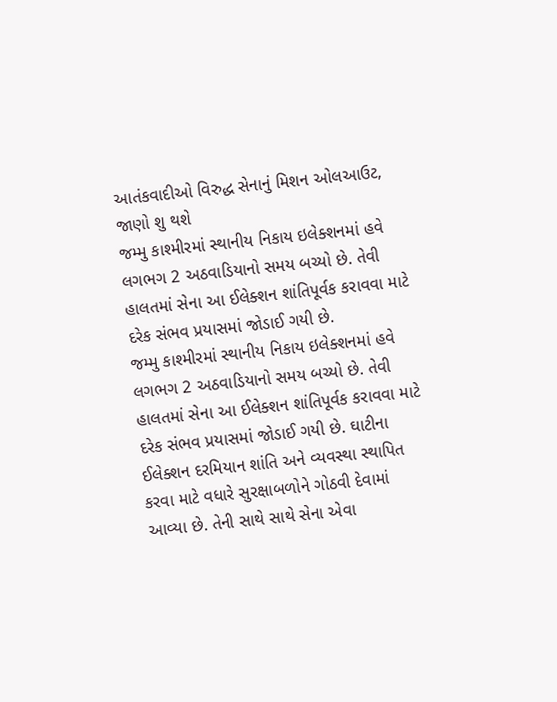આતંકવાદીઓ વિરુદ્ધ સેનાનું મિશન ઓલઆઉટ, જાણો શુ થશે
જમ્મુ કાશ્મીરમાં સ્થાનીય નિકાય ઇલેક્શનમાં હવે લગભગ 2 અઠવાડિયાનો સમય બચ્યો છે. તેવી હાલતમાં સેના આ ઈલેક્શન શાંતિપૂર્વક કરાવવા માટે દરેક સંભવ પ્રયાસમાં જોડાઈ ગયી છે.
જમ્મુ કાશ્મીરમાં સ્થાનીય નિકાય ઇલેક્શનમાં હવે લગભગ 2 અઠવાડિયાનો સમય બચ્યો છે. તેવી હાલતમાં સેના આ ઈલેક્શન શાંતિપૂર્વક કરાવવા માટે દરેક સંભવ પ્રયાસમાં જોડાઈ ગયી છે. ઘાટીના ઈલેક્શન દરમિયાન શાંતિ અને વ્યવસ્થા સ્થાપિત કરવા માટે વધારે સુરક્ષાબળોને ગોઠવી દેવામાં આવ્યા છે. તેની સાથે સાથે સેના એવા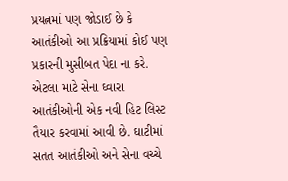પ્રયત્નમાં પણ જોડાઈ છે કે આતંકીઓ આ પ્રક્રિયામાં કોઈ પણ પ્રકારની મુસીબત પેદા ના કરે. એટલા માટે સેના ઘ્વારા આતંકીઓની એક નવી હિટ લિસ્ટ તૈયાર કરવામાં આવી છે. ઘાટીમાં સતત આતંકીઓ અને સેના વચ્ચે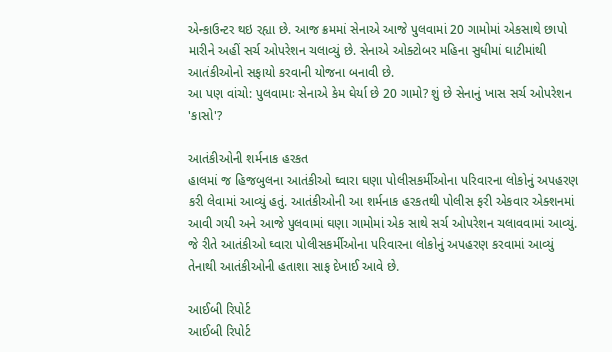એન્કાઉન્ટર થઇ રહ્યા છે. આજ ક્રમમાં સેનાએ આજે પુલવામાં 20 ગામોમાં એકસાથે છાપો મારીને અહીં સર્ચ ઓપરેશન ચલાવ્યું છે. સેનાએ ઓક્ટોબર મહિના સુધીમાં ઘાટીમાંથી આતંકીઓનો સફાયો કરવાની યોજના બનાવી છે.
આ પણ વાંચો: પુલવામાઃ સેનાએ કેમ ઘેર્યા છે 20 ગામો? શું છે સેનાનું ખાસ સર્ચ ઓપરેશન 'કાસો'?

આતંકીઓની શર્મનાક હરકત
હાલમાં જ હિજબુલના આતંકીઓ ઘ્વારા ઘણા પોલીસકર્મીઓના પરિવારના લોકોનું અપહરણ કરી લેવામાં આવ્યું હતું. આતંકીઓની આ શર્મનાક હરકતથી પોલીસ ફરી એકવાર એક્શનમાં આવી ગયી અને આજે પુલવામાં ઘણા ગામોમાં એક સાથે સર્ચ ઓપરેશન ચલાવવામાં આવ્યું. જે રીતે આતંકીઓ ઘ્વારા પોલીસકર્મીઓના પરિવારના લોકોનું અપહરણ કરવામાં આવ્યું તેનાથી આતંકીઓની હતાશા સાફ દેખાઈ આવે છે.

આઈબી રિપોર્ટ
આઈબી રિપોર્ટ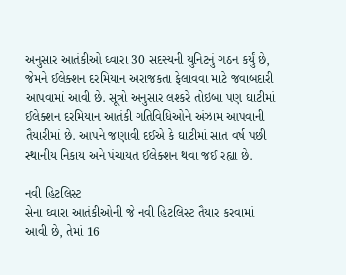અનુસાર આતંકીઓ ઘ્વારા 30 સદસ્યની યુનિટનું ગઠન કર્યું છે, જેમને ઈલેક્શન દરમિયાન અરાજકતા ફેલાવવા માટે જવાબદારી આપવામાં આવી છે. સૂત્રો અનુસાર લશ્કરે તોઇબા પણ ઘાટીમાં ઈલેક્શન દરમિયાન આતંકી ગતિવિધિઓને અંઝામ આપવાની તૈયારીમાં છે. આપને જણાવી દઈએ કે ઘાટીમાં સાત વર્ષ પછી સ્થાનીય નિકાય અને પંચાયત ઈલેક્શન થવા જઈ રહ્યા છે.

નવી હિટલિસ્ટ
સેના ઘ્વારા આતંકીઓની જે નવી હિટલિસ્ટ તૈયાર કરવામાં આવી છે, તેમાં 16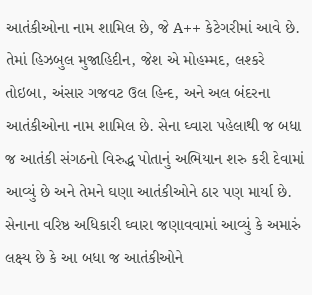આતંકીઓના નામ શામિલ છે, જે A++ કેટેગરીમાં આવે છે. તેમાં હિઝબુલ મુજાહિદીન, જેશ એ મોહમ્મદ, લશ્કરે તોઇબા, અંસાર ગજવટ ઉલ હિન્દ, અને અલ બંદરના આતંકીઓના નામ શામિલ છે. સેના ઘ્વારા પહેલાથી જ બધા જ આતંકી સંગઠનો વિરુદ્ધ પોતાનું અભિયાન શરુ કરી દેવામાં આવ્યું છે અને તેમને ઘણા આતંકીઓને ઠાર પણ માર્યા છે. સેનાના વરિષ્ઠ અધિકારી ઘ્વારા જણાવવામાં આવ્યું કે અમારું લક્ષ્ય છે કે આ બધા જ આતંકીઓને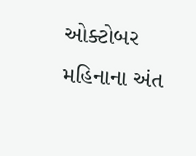ઓક્ટોબર મહિનાના અંત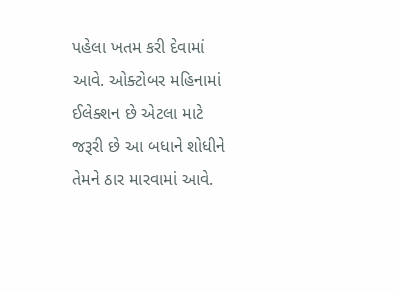પહેલા ખતમ કરી દેવામાં આવે. ઓક્ટોબર મહિનામાં ઈલેક્શન છે એટલા માટે જરૂરી છે આ બધાને શોધીને તેમને ઠાર મારવામાં આવે.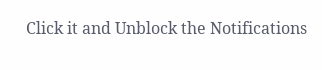Click it and Unblock the Notifications